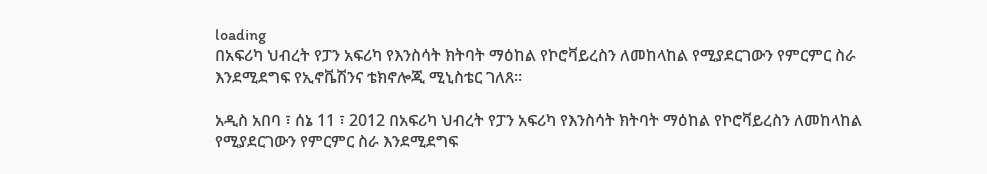loading
በአፍሪካ ህብረት የፓን አፍሪካ የእንስሳት ክትባት ማዕከል የኮሮቫይረስን ለመከላከል የሚያደርገውን የምርምር ስራ እንደሚደግፍ የኢኖቬሽንና ቴክኖሎጂ ሚኒስቴር ገለጸ።

አዲስ አበባ ፣ ሰኔ 11 ፣ 2012 በአፍሪካ ህብረት የፓን አፍሪካ የእንስሳት ክትባት ማዕከል የኮሮቫይረስን ለመከላከል የሚያደርገውን የምርምር ስራ እንደሚደግፍ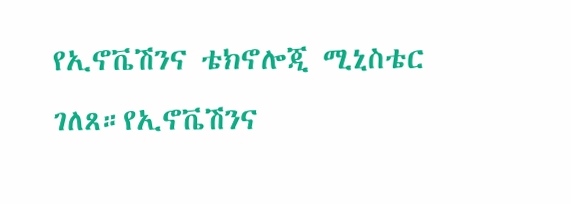የኢኖቬሽንና ቴክኖሎጂ ሚኒስቴር ገለጸ።የኢኖቬሽንና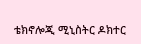ቴክኖሎጂ ሚኒስትር ዶክተር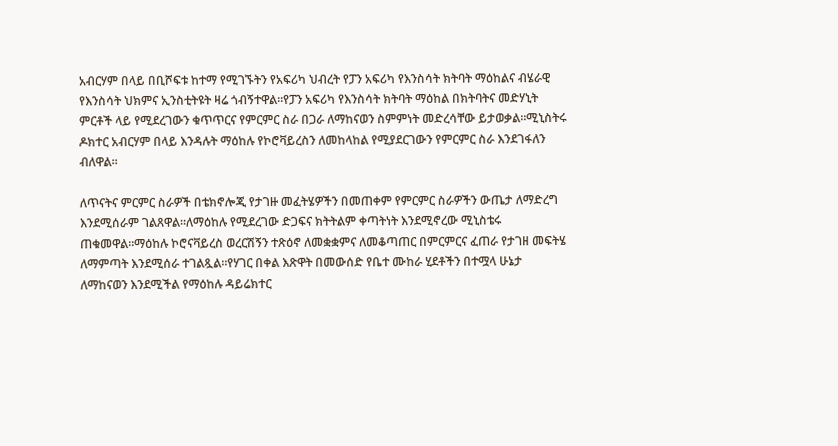አብርሃም በላይ በቢሾፍቱ ከተማ የሚገኙትን የአፍሪካ ህብረት የፓን አፍሪካ የእንስሳት ክትባት ማዕከልና ብሄራዊ የእንስሳት ህክምና ኢንስቲትዩት ዛሬ ጎብኝተዋል።የፓን አፍሪካ የእንስሳት ክትባት ማዕከል በክትባትና መድሃኒት ምርቶች ላይ የሚደረገውን ቁጥጥርና የምርምር ስራ በጋራ ለማከናወን ስምምነት መድረሳቸው ይታወቃል።ሚኒስትሩ ዶክተር አብርሃም በላይ እንዳሉት ማዕከሉ የኮሮቫይረስን ለመከላከል የሚያደርገውን የምርምር ስራ እንደገፋለን ብለዋል።

ለጥናትና ምርምር ስራዎች በቴክኖሎጂ የታገዙ መፈትሄዎችን በመጠቀም የምርምር ስራዎችን ውጤታ ለማድረግ እንደሚሰራም ገልጸዋል።ለማዕከሉ የሚደረገው ድጋፍና ክትትልም ቀጣትነት እንደሚኖረው ሚኒስቴሩ ጠቁመዋል።ማዕከሉ ኮሮናቫይረስ ወረርሽኝን ተጽዕኖ ለመቋቋምና ለመቆጣጠር በምርምርና ፈጠራ የታገዘ መፍትሄ ለማምጣት እንደሚሰራ ተገልጿል።የሃገር በቀል እጽዋት በመውሰድ የቤተ ሙከራ ሂደቶችን በተሟላ ሁኔታ ለማከናወን እንደሚችል የማዕከሉ ዳይሬክተር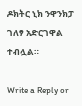ዶክትር ኒክ ንዋንክፓ ገለፃ አድርገዋል ተብሏል።

Write a Reply or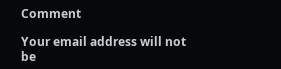Comment

Your email address will not be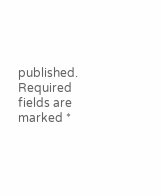published. Required fields are marked *